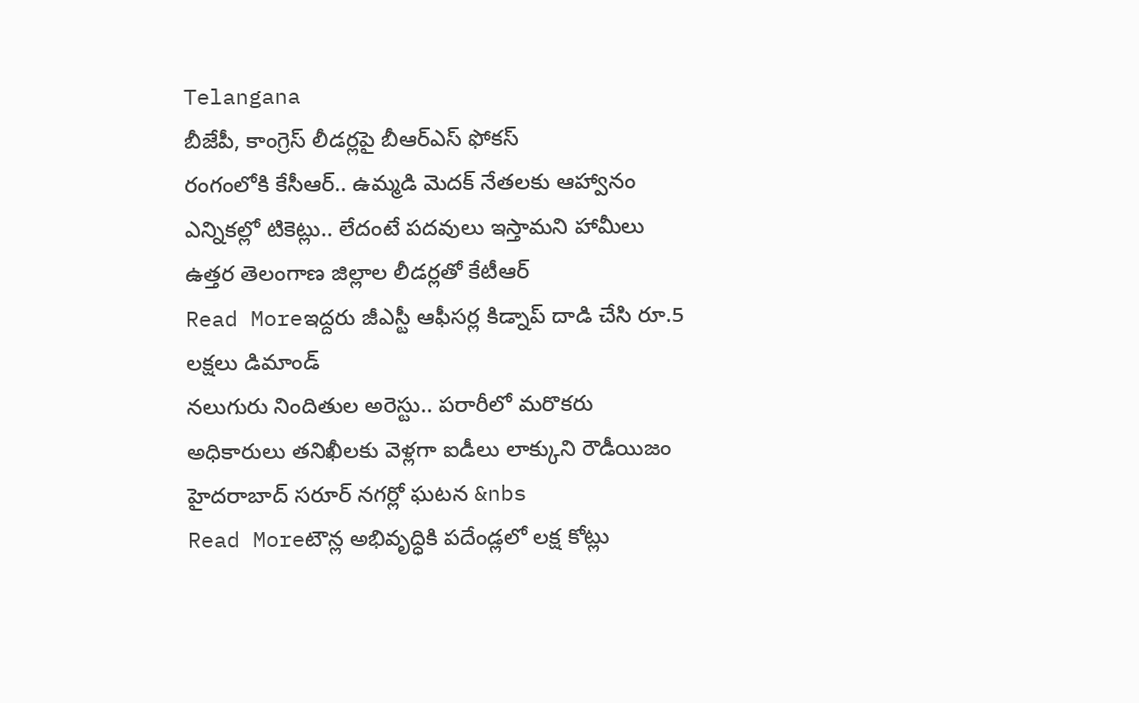Telangana
బీజేపీ, కాంగ్రెస్ లీడర్లపై బీఆర్ఎస్ ఫోకస్
రంగంలోకి కేసీఆర్.. ఉమ్మడి మెదక్ నేతలకు ఆహ్వానం ఎన్నికల్లో టికెట్లు.. లేదంటే పదవులు ఇస్తామని హామీలు ఉత్తర తెలంగాణ జిల్లాల లీడర్లతో కేటీఆర్
Read Moreఇద్దరు జీఎస్టీ ఆఫీసర్ల కిడ్నాప్ దాడి చేసి రూ.5 లక్షలు డిమాండ్
నలుగురు నిందితుల అరెస్టు.. పరారీలో మరొకరు అధికారులు తనిఖీలకు వెళ్లగా ఐడీలు లాక్కుని రౌడీయిజం హైదరాబాద్ సరూర్ నగర్లో ఘటన &nbs
Read Moreటౌన్ల అభివృద్ధికి పదేండ్లలో లక్ష కోట్లు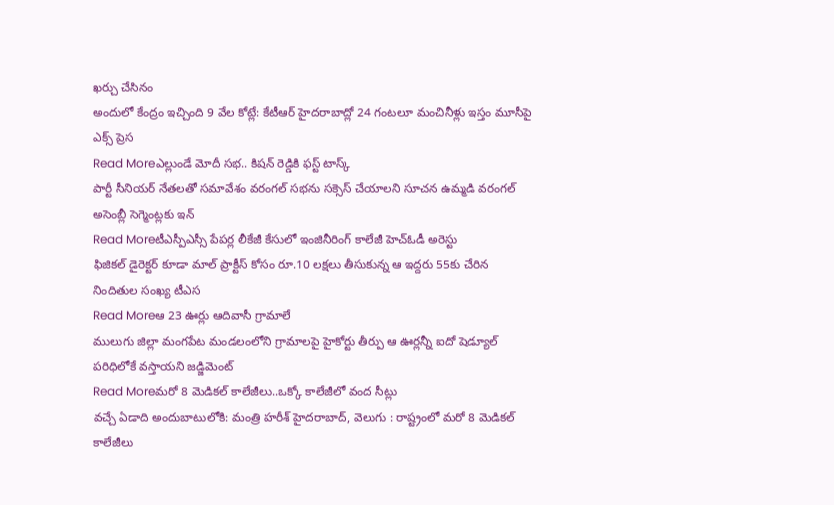ఖర్చు చేసినం
అందులో కేంద్రం ఇచ్చింది 9 వేల కోట్లే: కేటీఆర్ హైదరాబాద్లో 24 గంటలూ మంచినీళ్లు ఇస్తం మూసీపై ఎక్స్ ప్రెస
Read Moreఎల్లుండే మోదీ సభ.. కిషన్ రెడ్డికి ఫస్ట్ టాస్క్
పార్టీ సీనియర్ నేతలతో సమావేశం వరంగల్ సభను సక్సెస్ చేయాలని సూచన ఉమ్మడి వరంగల్ అసెంబ్లీ సెగ్మెంట్లకు ఇన్
Read Moreటీఎస్పీఎస్సీ పేపర్ల లీకేజీ కేసులో ఇంజినీరింగ్ కాలేజీ హెచ్ఓడీ అరెస్టు
ఫిజికల్ డైరెక్టర్ కూడా మాల్ ప్రాక్టీస్ కోసం రూ.10 లక్షలు తీసుకున్న ఆ ఇద్దరు 55కు చేరిన నిందితుల సంఖ్య టీఎస
Read Moreఆ 23 ఊర్లు ఆదివాసీ గ్రామాలే
ములుగు జిల్లా మంగపేట మండలంలోని గ్రామాలపై హైకోర్టు తీర్పు ఆ ఊర్లన్నీ ఐదో షెడ్యూల్ పరిధిలోకే వస్తాయని జడ్జిమెంట్
Read Moreమరో 8 మెడికల్ కాలేజీలు..ఒక్కో కాలేజీలో వంద సీట్లు
వచ్చే ఏడాది అందుబాటులోకి: మంత్రి హరీశ్ హైదరాబాద్, వెలుగు : రాష్ట్రంలో మరో 8 మెడికల్ కాలేజీలు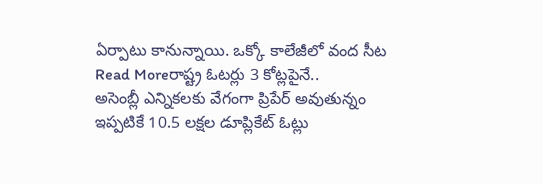ఏర్పాటు కానున్నాయి. ఒక్కో కాలేజీలో వంద సీట
Read Moreరాష్ట్ర ఓటర్లు 3 కోట్లపైనే..
అసెంబ్లీ ఎన్నికలకు వేగంగా ప్రిపేర్ అవుతున్నం ఇప్పటికే 10.5 లక్షల డూప్లికేట్ ఓట్లు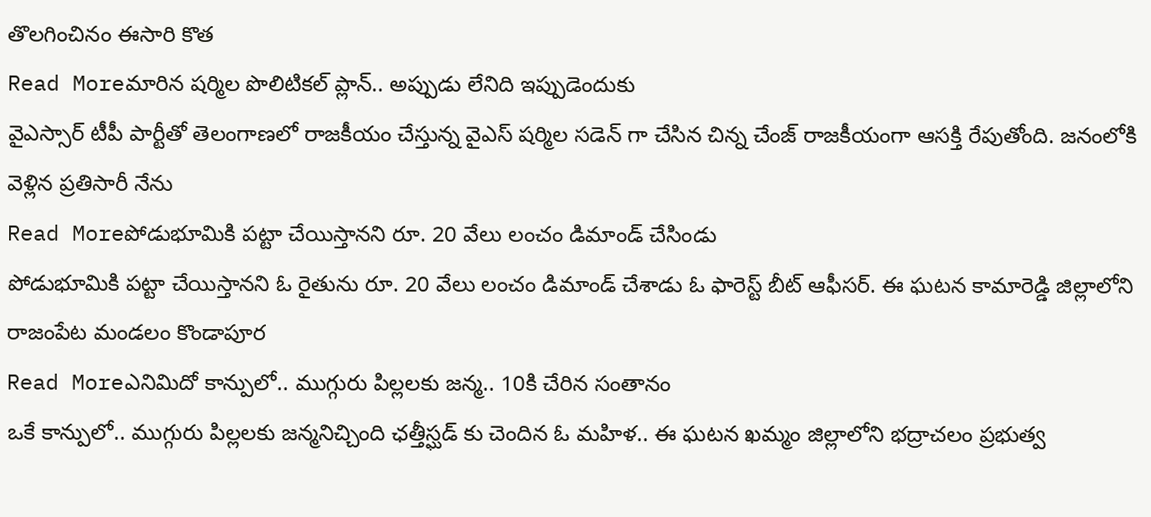తొలగించినం ఈసారి కొత
Read Moreమారిన షర్మిల పొలిటికల్ ప్లాన్.. అప్పుడు లేనిది ఇప్పుడెందుకు
వైఎస్సార్ టీపీ పార్టీతో తెలంగాణలో రాజకీయం చేస్తున్న వైఎస్ షర్మిల సడెన్ గా చేసిన చిన్న చేంజ్ రాజకీయంగా ఆసక్తి రేపుతోంది. జనంలోకి వెళ్లిన ప్రతిసారీ నేను
Read Moreపోడుభూమికి పట్టా చేయిస్తానని రూ. 20 వేలు లంచం డిమాండ్ చేసిండు
పోడుభూమికి పట్టా చేయిస్తానని ఓ రైతును రూ. 20 వేలు లంచం డిమాండ్ చేశాడు ఓ ఫారెస్ట్ బీట్ ఆఫీసర్. ఈ ఘటన కామారెడ్డి జిల్లాలోని రాజంపేట మండలం కొండాపూర
Read Moreఎనిమిదో కాన్పులో.. ముగ్గురు పిల్లలకు జన్మ.. 10కి చేరిన సంతానం
ఒకే కాన్పులో.. ముగ్గురు పిల్లలకు జన్మనిచ్చింది ఛత్తీస్ఘడ్ కు చెందిన ఓ మహిళ.. ఈ ఘటన ఖమ్మం జిల్లాలోని భద్రాచలం ప్రభుత్వ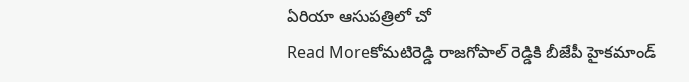ఏరియా ఆసుపత్రిలో చో
Read Moreకోమటిరెడ్డి రాజగోపాల్ రెడ్డికి బీజేపీ హైకమాండ్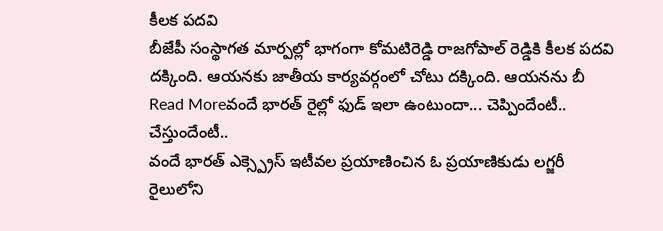కీలక పదవి
బీజేపీ సంస్థాగత మార్పల్లో భాగంగా కోమటిరెడ్డి రాజగోపాల్ రెడ్డికి కీలక పదవి దక్కింది. ఆయనకు జాతీయ కార్యవర్గంలో చోటు దక్కింది. ఆయనను బీ
Read Moreవందే భారత్ రైల్లో ఫుడ్ ఇలా ఉంటుందా... చెప్పిందేంటీ.. చేస్తుందేంటీ..
వందే భారత్ ఎక్స్ప్రెస్ ఇటీవల ప్రయాణించిన ఓ ప్రయాణికుడు లగ్జరీ రైలులోని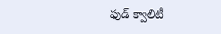ఫుడ్ క్వాలిటీ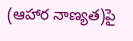(ఆహార నాణ్యత)పై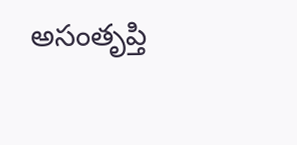అసంతృప్తి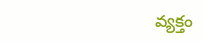వ్యక్తం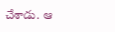చేశాడు. ఆ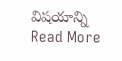విషయాన్ని
Read More